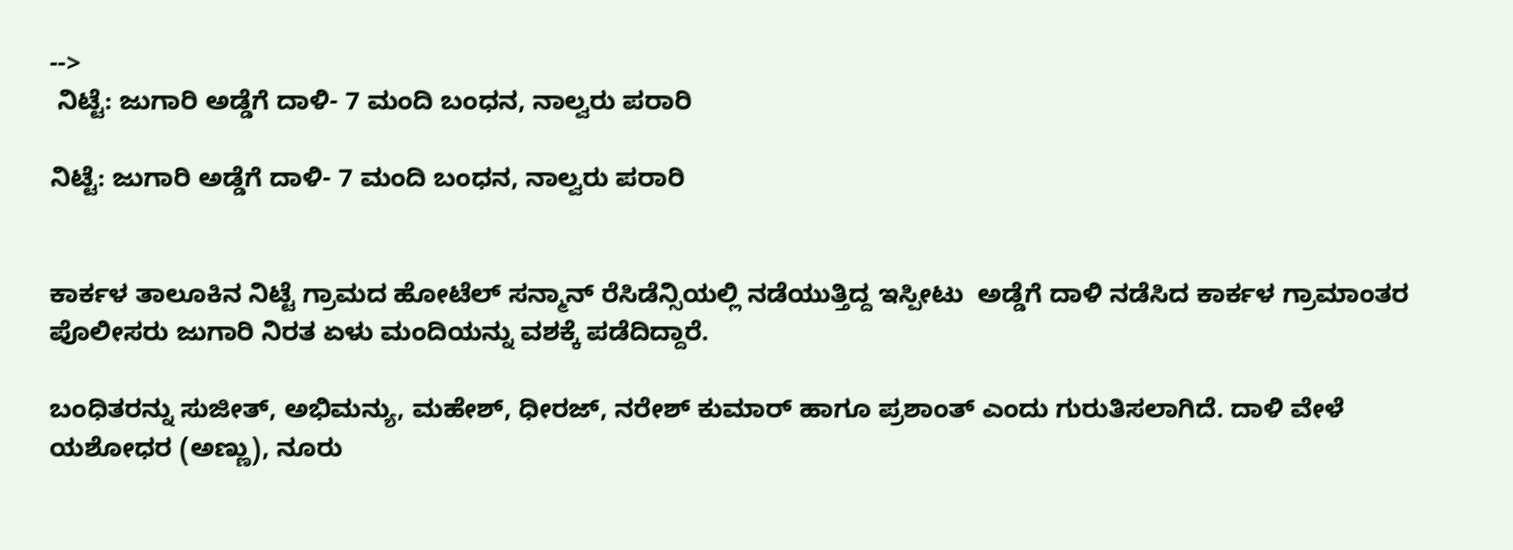-->
 ನಿಟ್ಟೆ: ಜುಗಾರಿ ಅಡ್ಡೆಗೆ ದಾಳಿ- 7 ಮಂದಿ ಬಂಧನ, ನಾಲ್ವರು ಪರಾರಿ

ನಿಟ್ಟೆ: ಜುಗಾರಿ ಅಡ್ಡೆಗೆ ದಾಳಿ- 7 ಮಂದಿ ಬಂಧನ, ನಾಲ್ವರು ಪರಾರಿ


ಕಾರ್ಕಳ ತಾಲೂಕಿನ ನಿಟ್ಟೆ ಗ್ರಾಮದ ಹೋಟೆಲ್ ಸನ್ಮಾನ್ ರೆಸಿಡೆನ್ಸಿಯಲ್ಲಿ ನಡೆಯುತ್ತಿದ್ದ ಇಸ್ಪೀಟು  ಅಡ್ಡೆಗೆ ದಾಳಿ ನಡೆಸಿದ ಕಾರ್ಕಳ ಗ್ರಾಮಾಂತರ ಪೊಲೀಸರು ಜುಗಾರಿ ನಿರತ ಏಳು ಮಂದಿಯನ್ನು ವಶಕ್ಕೆ ಪಡೆದಿದ್ದಾರೆ.

ಬಂಧಿತರನ್ನು ಸುಜೀತ್, ಅಭಿಮನ್ಯು, ಮಹೇಶ್, ಧೀರಜ್, ನರೇಶ್ ಕುಮಾರ್ ಹಾಗೂ ಪ್ರಶಾಂತ್ ಎಂದು ಗುರುತಿಸಲಾಗಿದೆ. ದಾಳಿ ವೇಳೆ ಯಶೋಧರ (ಅಣ್ಣು), ನೂರು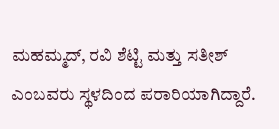ಮಹಮ್ಮದ್, ರವಿ ಶೆಟ್ಟಿ ಮತ್ತು ಸತೀಶ್ ಎಂಬವರು ಸ್ಥಳದಿಂದ ಪರಾರಿಯಾಗಿದ್ದಾರೆ.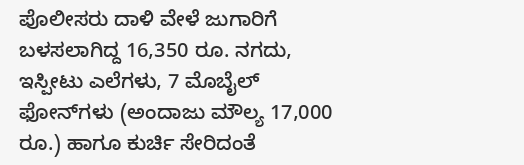ಪೊಲೀಸರು ದಾಳಿ ವೇಳೆ ಜುಗಾರಿಗೆ ಬಳಸಲಾಗಿದ್ದ 16,350 ರೂ. ನಗದು, ಇಸ್ಪೀಟು ಎಲೆಗಳು, 7 ಮೊಬೈಲ್ ಫೋನ್‌ಗಳು (ಅಂದಾಜು ಮೌಲ್ಯ 17,000 ರೂ.) ಹಾಗೂ ಕುರ್ಚಿ ಸೇರಿದಂತೆ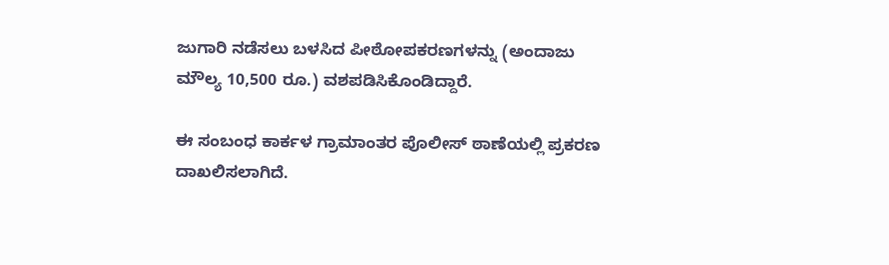ಜುಗಾರಿ ನಡೆಸಲು ಬಳಸಿದ ಪೀಠೋಪಕರಣಗಳನ್ನು (ಅಂದಾಜು ಮೌಲ್ಯ 10,500 ರೂ.) ವಶಪಡಿಸಿಕೊಂಡಿದ್ದಾರೆ.

ಈ ಸಂಬಂಧ ಕಾರ್ಕಳ ಗ್ರಾಮಾಂತರ ಪೊಲೀಸ್ ಠಾಣೆಯಲ್ಲಿ ಪ್ರಕರಣ ದಾಖಲಿಸಲಾಗಿದೆ.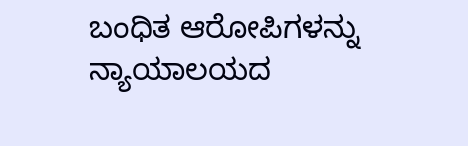ಬಂಧಿತ ಆರೋಪಿಗಳನ್ನು ನ್ಯಾಯಾಲಯದ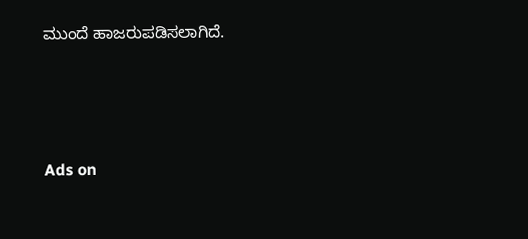ಮುಂದೆ ಹಾಜರುಪಡಿಸಲಾಗಿದೆ.




Ads on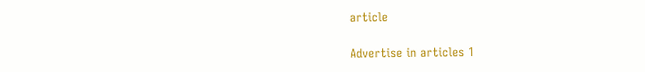article

Advertise in articles 1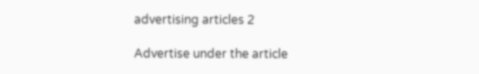advertising articles 2

Advertise under the article